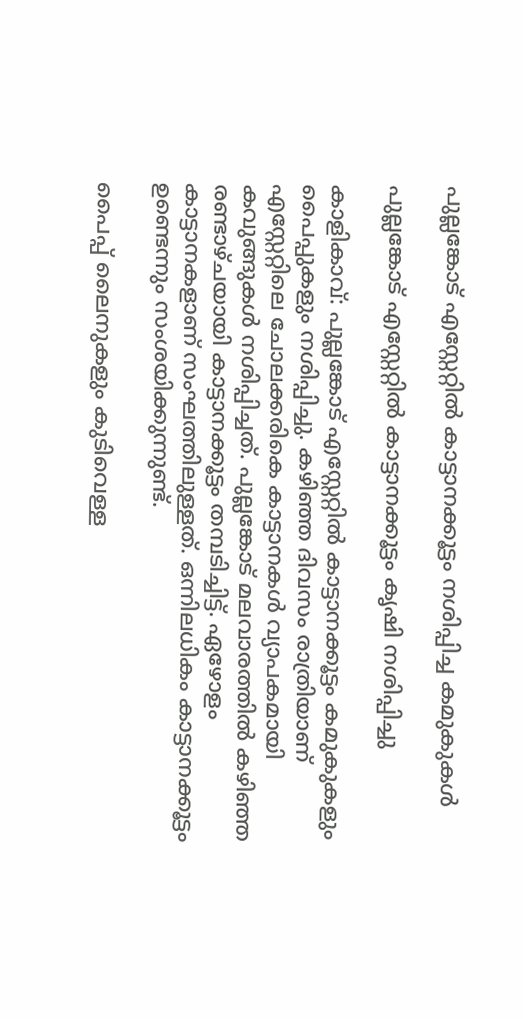പുല്ലങ്കോട് എസ്റ്റേറ്റിൽ കാട്ടാനക്കൂട്ടം നശിപ്പിച്ച കമുകുകൾ

പുല്ലങ്കോട് എസ്റ്റേറ്റിൽ കാട്ടാനക്കൂട്ടം കൃഷി നശിപ്പിച്ചു

കാളികാവ്: പുല്ലങ്കോട് എസ്റ്റേറ്റിൽ കാട്ടാനക്കൂട്ടം കമുകുകളും പൈപ്പുകളും നശിപ്പിച്ചു. കഴിഞ്ഞ ദിവസം രാത്രിയാണ് എസ്റ്റേറ്റിലെ ചോലക്കരികെ കാട്ടാനകൾ വ്യാപകമായി കവുങ്ങുകൾ നശിപ്പിച്ചത്. പുല്ലങ്കോട് മലവാരത്തിൽ കഴിഞ്ഞ രണ്ടാഴ്ചയായി കാട്ടാനക്കൂട്ടം തമ്പടിച്ചിട്ട്. ഏഴോളം കാട്ടാനകളാണ് സംഘത്തിലുള്ളത്. ഒന്നിലധികം കാട്ടാനക്കൂട്ടം ഉണ്ടെന്നും സംശയിക്കുന്നുണ്ട്.

പൈപ്പ് ലൈനുകളും കുടിവെള്ള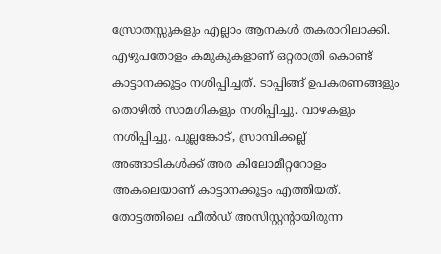സ്രോതസ്സുകളും എല്ലാം ആനകൾ തകരാറിലാക്കി. എഴുപതോളം കമുകുകളാണ് ഒറ്റരാത്രി കൊണ്ട് കാട്ടാനക്കൂട്ടം നശിപ്പിച്ചത്. ടാപ്പിങ്ങ് ഉപകരണങ്ങളും തൊഴിൽ സാമഗികളും നശിപ്പിച്ചു. വാഴകളും നശിപ്പിച്ചു. പുല്ലങ്കോട്, സ്രാമ്പിക്കല്ല് അങ്ങാടികൾക്ക് അര കിലോമീറ്ററോളം അകലെയാണ് കാട്ടാനക്കൂട്ടം എത്തിയത്. തോട്ടത്തിലെ ഫീൽഡ് അസിസ്റ്റന്റായിരുന്ന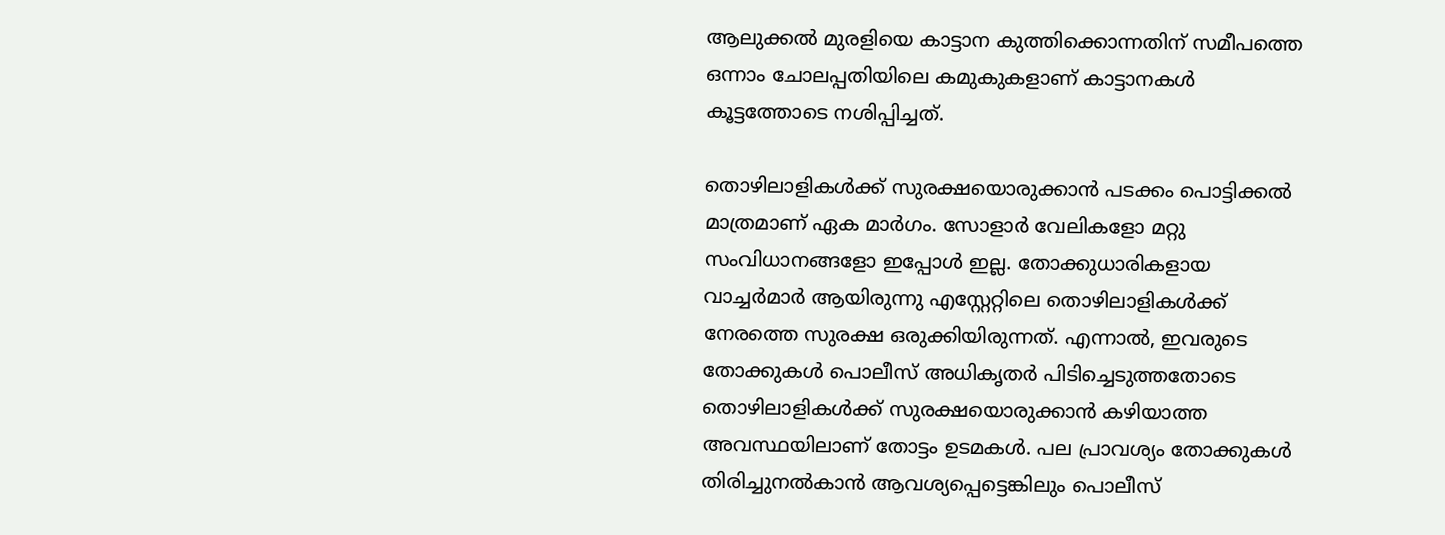ആലുക്കൽ മുരളിയെ കാട്ടാന കുത്തിക്കൊന്നതിന് സമീപത്തെ ഒന്നാം ചോലപ്പതിയിലെ കമുകുകളാണ് കാട്ടാനകൾ കൂട്ടത്തോടെ നശിപ്പിച്ചത്.

തൊഴിലാളികൾക്ക് സുരക്ഷയൊരുക്കാൻ പടക്കം പൊട്ടിക്കൽ മാത്രമാണ് ഏക മാർഗം. സോളാർ വേലികളോ മറ്റു സംവിധാനങ്ങളോ ഇപ്പോൾ ഇല്ല. തോക്കുധാരികളായ വാച്ചർമാർ ആയിരുന്നു എസ്റ്റേറ്റിലെ തൊഴിലാളികൾക്ക് നേരത്തെ സുരക്ഷ ഒരുക്കിയിരുന്നത്. എന്നാൽ, ഇവരുടെ തോക്കുകൾ പൊലീസ് അധികൃതർ പിടിച്ചെടുത്തതോടെ തൊഴിലാളികൾക്ക് സുരക്ഷയൊരുക്കാൻ കഴിയാത്ത അവസ്ഥയിലാണ് തോട്ടം ഉടമകൾ. പല പ്രാവശ്യം തോക്കുകൾ തിരിച്ചുനൽകാൻ ആവശ്യപ്പെട്ടെങ്കിലും പൊലീസ്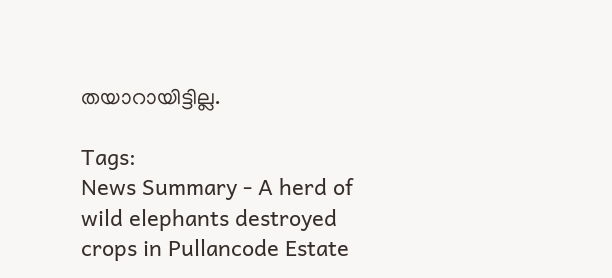തയാറായിട്ടില്ല.

Tags:
News Summary - A herd of wild elephants destroyed crops in Pullancode Estate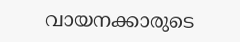വായനക്കാരുടെ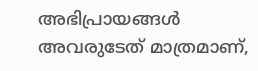അഭിപ്രായങ്ങള്‍ അവരുടേത് മാത്രമാണ്,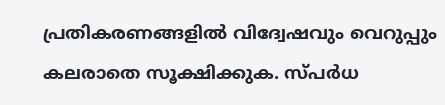പ്രതികരണങ്ങളിൽ വിദ്വേഷവും വെറുപ്പും കലരാതെ സൂക്ഷിക്കുക. സ്പർധ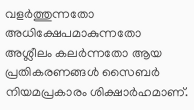വളർത്തുന്നതോ അധിക്ഷേപമാകുന്നതോ അശ്ലീലം കലർന്നതോ ആയ പ്രതികരണങ്ങൾ സൈബർ നിയമപ്രകാരം ശിക്ഷാർഹമാണ്.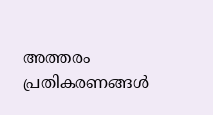അത്തരം പ്രതികരണങ്ങൾ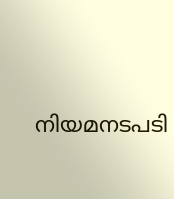നിയമനടപടി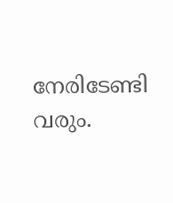നേരിടേണ്ടി വരും.